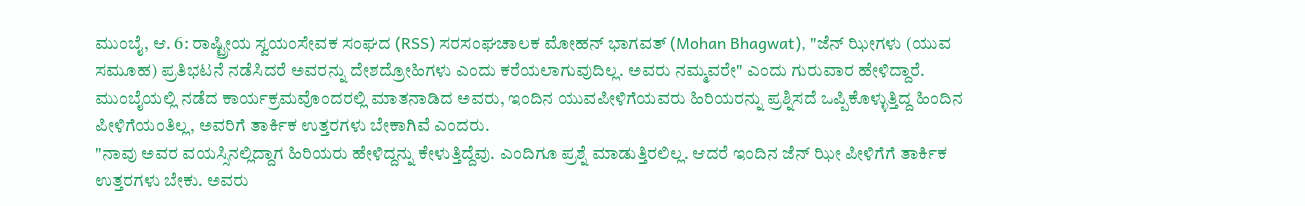ಮುಂಬೈ, ಆ. 6: ರಾಷ್ಟ್ರೀಯ ಸ್ವಯಂಸೇವಕ ಸಂಘದ (RSS) ಸರಸಂಘಚಾಲಕ ಮೋಹನ್ ಭಾಗವತ್ (Mohan Bhagwat), "ಜೆನ್ ಝೀಗಳು (ಯುವ ಸಮೂಹ) ಪ್ರತಿಭಟನೆ ನಡೆಸಿದರೆ ಅವರನ್ನು ದೇಶದ್ರೋಹಿಗಳು ಎಂದು ಕರೆಯಲಾಗುವುದಿಲ್ಲ. ಅವರು ನಮ್ಮವರೇ" ಎಂದು ಗುರುವಾರ ಹೇಳಿದ್ದಾರೆ. ಮುಂಬೈಯಲ್ಲಿ ನಡೆದ ಕಾರ್ಯಕ್ರಮವೊಂದರಲ್ಲಿ ಮಾತನಾಡಿದ ಅವರು, ಇಂದಿನ ಯುವಪೀಳಿಗೆಯವರು ಹಿರಿಯರನ್ನು ಪ್ರಶ್ನಿಸದೆ ಒಪ್ಪಿಕೊಳ್ಳುತ್ತಿದ್ದ ಹಿಂದಿನ ಪೀಳಿಗೆಯಂತಿಲ್ಲ, ಅವರಿಗೆ ತಾರ್ಕಿಕ ಉತ್ತರಗಳು ಬೇಕಾಗಿವೆ ಎಂದರು.
"ನಾವು ಅವರ ವಯಸ್ಸಿನಲ್ಲಿದ್ದಾಗ ಹಿರಿಯರು ಹೇಳಿದ್ದನ್ನು ಕೇಳುತ್ತಿದ್ದೆವು. ಎಂದಿಗೂ ಪ್ರಶ್ನೆ ಮಾಡುತ್ತಿರಲಿಲ್ಲ. ಆದರೆ ಇಂದಿನ ಜೆನ್ ಝೀ ಪೀಳಿಗೆಗೆ ತಾರ್ಕಿಕ ಉತ್ತರಗಳು ಬೇಕು. ಅವರು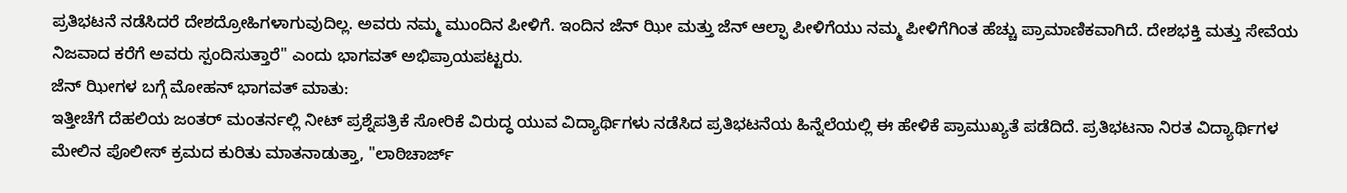ಪ್ರತಿಭಟನೆ ನಡೆಸಿದರೆ ದೇಶದ್ರೋಹಿಗಳಾಗುವುದಿಲ್ಲ. ಅವರು ನಮ್ಮ ಮುಂದಿನ ಪೀಳಿಗೆ. ಇಂದಿನ ಜೆನ್ ಝೀ ಮತ್ತು ಜೆನ್ ಆಲ್ಫಾ ಪೀಳಿಗೆಯು ನಮ್ಮ ಪೀಳಿಗೆಗಿಂತ ಹೆಚ್ಚು ಪ್ರಾಮಾಣಿಕವಾಗಿದೆ. ದೇಶಭಕ್ತಿ ಮತ್ತು ಸೇವೆಯ ನಿಜವಾದ ಕರೆಗೆ ಅವರು ಸ್ಪಂದಿಸುತ್ತಾರೆ" ಎಂದು ಭಾಗವತ್ ಅಭಿಪ್ರಾಯಪಟ್ಟರು.
ಜೆನ್ ಝೀಗಳ ಬಗ್ಗೆ ಮೋಹನ್ ಭಾಗವತ್ ಮಾತು:
ಇತ್ತೀಚೆಗೆ ದೆಹಲಿಯ ಜಂತರ್ ಮಂತರ್ನಲ್ಲಿ ನೀಟ್ ಪ್ರಶ್ನೆಪತ್ರಿಕೆ ಸೋರಿಕೆ ವಿರುದ್ಧ ಯುವ ವಿದ್ಯಾರ್ಥಿಗಳು ನಡೆಸಿದ ಪ್ರತಿಭಟನೆಯ ಹಿನ್ನೆಲೆಯಲ್ಲಿ ಈ ಹೇಳಿಕೆ ಪ್ರಾಮುಖ್ಯತೆ ಪಡೆದಿದೆ. ಪ್ರತಿಭಟನಾ ನಿರತ ವಿದ್ಯಾರ್ಥಿಗಳ ಮೇಲಿನ ಪೊಲೀಸ್ ಕ್ರಮದ ಕುರಿತು ಮಾತನಾಡುತ್ತಾ, "ಲಾಠಿಚಾರ್ಜ್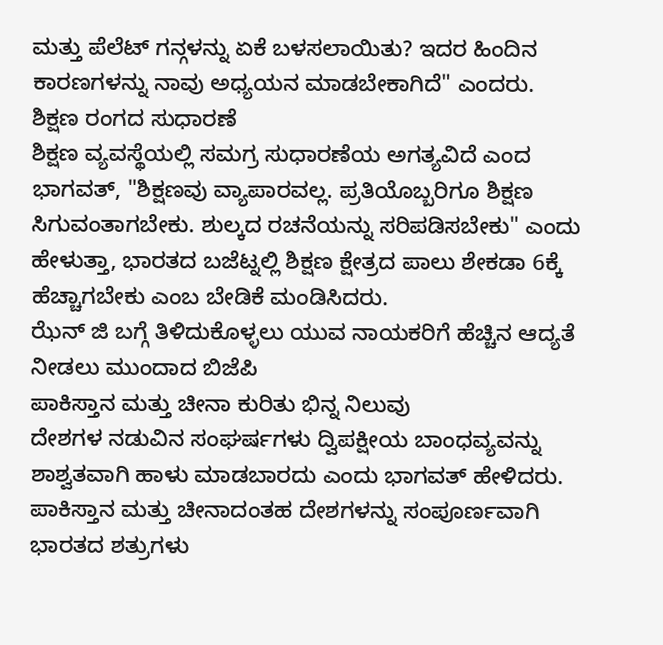ಮತ್ತು ಪೆಲೆಟ್ ಗನ್ಗಳನ್ನು ಏಕೆ ಬಳಸಲಾಯಿತು? ಇದರ ಹಿಂದಿನ ಕಾರಣಗಳನ್ನು ನಾವು ಅಧ್ಯಯನ ಮಾಡಬೇಕಾಗಿದೆ" ಎಂದರು.
ಶಿಕ್ಷಣ ರಂಗದ ಸುಧಾರಣೆ
ಶಿಕ್ಷಣ ವ್ಯವಸ್ಥೆಯಲ್ಲಿ ಸಮಗ್ರ ಸುಧಾರಣೆಯ ಅಗತ್ಯವಿದೆ ಎಂದ ಭಾಗವತ್, "ಶಿಕ್ಷಣವು ವ್ಯಾಪಾರವಲ್ಲ. ಪ್ರತಿಯೊಬ್ಬರಿಗೂ ಶಿಕ್ಷಣ ಸಿಗುವಂತಾಗಬೇಕು. ಶುಲ್ಕದ ರಚನೆಯನ್ನು ಸರಿಪಡಿಸಬೇಕು" ಎಂದು ಹೇಳುತ್ತಾ, ಭಾರತದ ಬಜೆಟ್ನಲ್ಲಿ ಶಿಕ್ಷಣ ಕ್ಷೇತ್ರದ ಪಾಲು ಶೇಕಡಾ 6ಕ್ಕೆ ಹೆಚ್ಚಾಗಬೇಕು ಎಂಬ ಬೇಡಿಕೆ ಮಂಡಿಸಿದರು.
ಝೆನ್ ಜಿ ಬಗ್ಗೆ ತಿಳಿದುಕೊಳ್ಳಲು ಯುವ ನಾಯಕರಿಗೆ ಹೆಚ್ಚಿನ ಆದ್ಯತೆ ನೀಡಲು ಮುಂದಾದ ಬಿಜೆಪಿ
ಪಾಕಿಸ್ತಾನ ಮತ್ತು ಚೀನಾ ಕುರಿತು ಭಿನ್ನ ನಿಲುವು
ದೇಶಗಳ ನಡುವಿನ ಸಂಘರ್ಷಗಳು ದ್ವಿಪಕ್ಷೀಯ ಬಾಂಧವ್ಯವನ್ನು ಶಾಶ್ವತವಾಗಿ ಹಾಳು ಮಾಡಬಾರದು ಎಂದು ಭಾಗವತ್ ಹೇಳಿದರು. ಪಾಕಿಸ್ತಾನ ಮತ್ತು ಚೀನಾದಂತಹ ದೇಶಗಳನ್ನು ಸಂಪೂರ್ಣವಾಗಿ ಭಾರತದ ಶತ್ರುಗಳು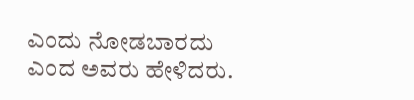ಎಂದು ನೋಡಬಾರದು ಎಂದ ಅವರು ಹೇಳಿದರು.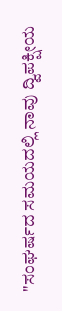"ಸಂಘರ್ಷದ ಸಮಯದಲ್ಲಿ ನಾವು ದ್ವಿಪಕ್ಷೀಯ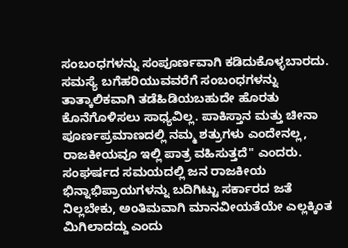ಸಂಬಂಧಗಳನ್ನು ಸಂಪೂರ್ಣವಾಗಿ ಕಡಿದುಕೊಳ್ಳಬಾರದು. ಸಮಸ್ಯೆ ಬಗೆಹರಿಯುವವರೆಗೆ ಸಂಬಂಧಗಳನ್ನು ತಾತ್ಕಾಲಿಕವಾಗಿ ತಡೆಹಿಡಿಯಬಹುದೇ ಹೊರತು ಕೊನೆಗೊಳಿಸಲು ಸಾಧ್ಯವಿಲ್ಲ. ಪಾಕಿಸ್ತಾನ ಮತ್ತು ಚೀನಾ ಪೂರ್ಣಪ್ರಮಾಣದಲ್ಲಿ ನಮ್ಮ ಶತ್ರುಗಳು ಎಂದೇನಲ್ಲ, ರಾಜಕೀಯವೂ ಇಲ್ಲಿ ಪಾತ್ರ ವಹಿಸುತ್ತದೆ" ಎಂದರು.
ಸಂಘರ್ಷದ ಸಮಯದಲ್ಲಿ ಜನ ರಾಜಕೀಯ ಭಿನ್ನಾಭಿಪ್ರಾಯಗಳನ್ನು ಬದಿಗಿಟ್ಟು ಸರ್ಕಾರದ ಜತೆ ನಿಲ್ಲಬೇಕು, ಅಂತಿಮವಾಗಿ ಮಾನವೀಯತೆಯೇ ಎಲ್ಲಕ್ಕಿಂತ ಮಿಗಿಲಾದದ್ದು ಎಂದು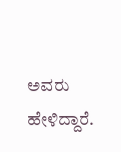ಅವರು ಹೇಳಿದ್ದಾರೆ.